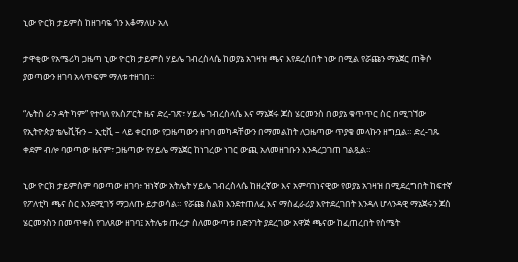ኒው ዮርክ ታይምስ ከዘገባዬ ጎን እቆማለሁ አለ

ታዋቂው የአሜሪካ ጋዜጣ ኒው ዮርክ ታይምስ ሃይሌ ገብረስላሴ ከወያኔ አገዛዝ ጫና እየደረሰበት ነው በሚል የሯጩን ማኔጀር ጠቅሶ ያወጣውን ዘገባ አላጥፍም ማለቱ ተዘገበ።

“ሌትስ ራን ዳት ካም” የተባለ የእስፖርት ዜና ድረ-ገጽ፣ ሃይሌ ገብረስላሴ እና ማኔጀሩ ጆስ ሄርመንስ በወያኔ ቁጥጥር ስር በሚገኘው የኢትዮጵያ ቴሌቪዥን – ኢቲቪ – ላይ ቀርበው የጋዜጣውን ዘገባ መካዳቸውን በማመልከት ለጋዜጣው ጥያቄ መላኩን ዘግቧል። ድረ-ገጹ ቀደም ብሎ ባወጣው ዜናም፣ ጋዜጣው የሃይሌ ማኔጀር ከነገረው ነገር ውጪ አለመዘገቡን እንዳረጋገጠ ገልጿል።

ኒው ዮርክ ታይምስም ባወጣው ዘገባ፥ ዝነኛው አትሌት ሃይሌ ገብረስላሴ ከዘረኛው እና አምባገነናዊው የወያኔ አገዛዝ በሚደረግበት ከፍተኛ የፖለቲካ ጫና ስር እንደሚገኝ ማጋለጡ ይታወሳል። የሯጩ ስልክ እንደተጠለፈ እና ማስፈራሪያ እየተደረገበት እንዳለ ሆላንዳዊ ማኔጀሩን ጆስ ሄርመንስን በመጥቀስ የገለጸው ዘገባ፤ አትሌቱ ጡረታ ስለመውጣቱ በድንገት ያደረገው አዋጅ ጫናው ከፈጠረበት የስሜት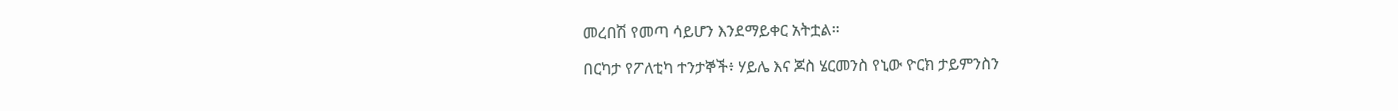መረበሽ የመጣ ሳይሆን እንደማይቀር አትቷል።

በርካታ የፖለቲካ ተንታኞች፥ ሃይሌ እና ጆስ ሄርመንስ የኒው ዮርክ ታይምንስን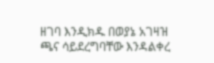ዘገባ እንዲክዱ በወያኔ አገዛዝ ጫና ሳይደረግባቸው እንዳልቀረ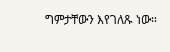ግምታቸውን እየገለጹ ነው።